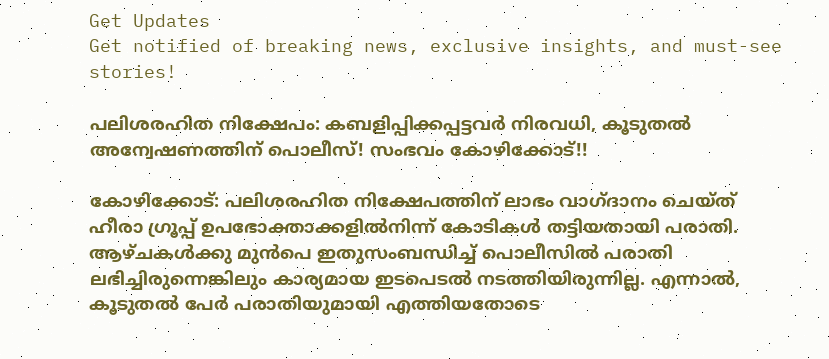Get Updates
Get notified of breaking news, exclusive insights, and must-see stories!

പലിശരഹിത നിക്ഷേപം: കബളിപ്പിക്കപ്പട്ടവര്‍ നിരവധി, കൂടുതല്‍ അന്വേഷണത്തിന് പൊലീസ്! സംഭവം കോഴിക്കോട്!!

കോഴിക്കോട്: പലിശരഹിത നിക്ഷേപത്തിന് ലാഭം വാഗ്ദാനം ചെയ്ത് ഹീരാ ഗ്രൂപ്പ് ഉപഭോക്താക്കളില്‍നിന്ന് കോടികള്‍ തട്ടിയതായി പരാതി. ആഴ്ചകള്‍ക്കു മുന്‍പെ ഇതുസംബന്ധിച്ച് പൊലീസില്‍ പരാതി ലഭിച്ചിരുന്നെങ്കിലും കാര്യമായ ഇടപെടല്‍ നടത്തിയിരുന്നില്ല. എന്നാല്‍, കൂടുതല്‍ പേര്‍ പരാതിയുമായി എത്തിയതോടെ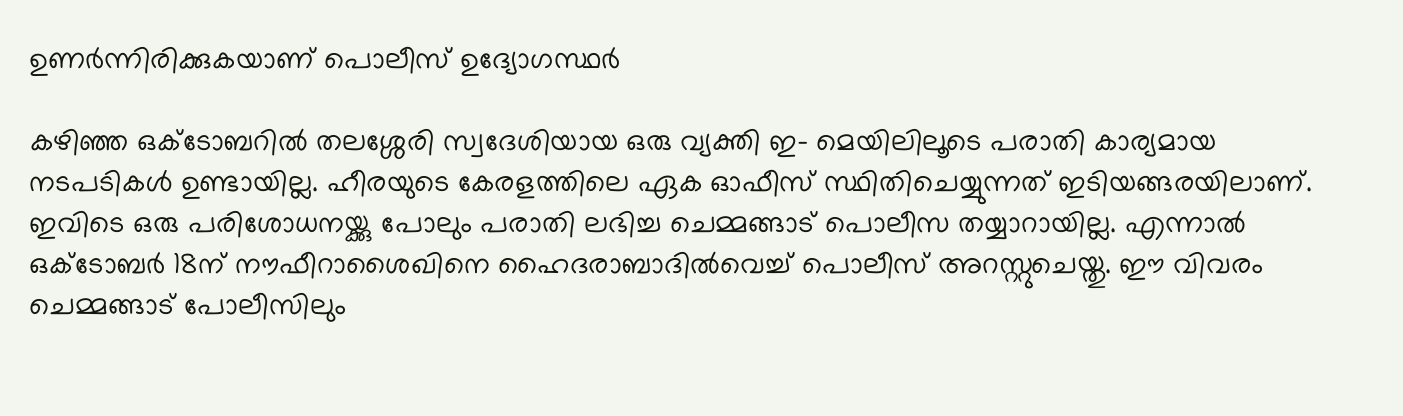ഉണര്‍ന്നിരിക്കുകയാണ് പൊലീസ് ഉദ്യോഗസ്ഥര്‍

കഴിഞ്ഞ ഒക്‌ടോബറില്‍ തലശ്ശേരി സ്വദേശിയായ ഒരു വ്യക്തി ഇ- മെയിലിലൂടെ പരാതി കാര്യമായ നടപടികള്‍ ഉണ്ടായില്ല. ഹീരയുടെ കേരളത്തിലെ ഏക ഓഫീസ് സ്ഥിതിചെയ്യുന്നത് ഇടിയങ്ങരയിലാണ്. ഇവിടെ ഒരു പരിശോധനയ്ക്കു പോലും പരാതി ലഭിച്ച ചെമ്മങ്ങാട് പൊലീസ തയ്യാറായില്ല. എന്നാല്‍ ഒക്‌ടോബര്‍ 18ന് നൗഫീറാശൈഖിനെ ഹൈദരാബാദില്‍വെച്ച് പൊലീസ് അറസ്റ്റുചെയ്തു. ഈ വിവരം ചെമ്മങ്ങാട് പോലീസിലും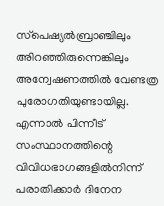സ്‌പെഷ്യല്‍ബ്രാഞ്ചിലും അിറഞ്ഞിരുന്നെങ്കിലും അന്വേഷണത്തില്‍ വേണ്ടത്ര പുരോഗതിയുണ്ടായില്ല. എന്നാല്‍ പിന്നീട് സംസ്ഥാനത്തിന്റെ വിവിധഭാഗങ്ങളില്‍നിന്ന് പരാതിക്കാര്‍ ദിനേന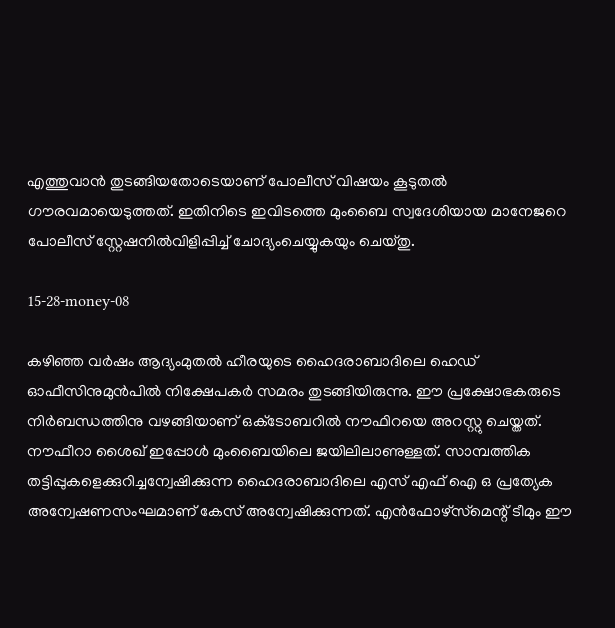എത്തുവാന്‍ തുടങ്ങിയതോടെയാണ് പോലീസ് വിഷയം കൂടുതല്‍ ഗൗരവമായെടുത്തത്. ഇതിനിടെ ഇവിടത്തെ മുംബൈ സ്വദേശിയായ മാനേജറെ പോലീസ് സ്റ്റേഷനില്‍വിളിപ്പിച്ച് ചോദ്യംചെയ്യുകയും ചെയ്തു.

15-28-money-08

കഴിഞ്ഞ വര്‍ഷം ആദ്യംമുതല്‍ ഹീരയുടെ ഹൈദരാബാദിലെ ഹെഡ് ഓഫീസിനുമുന്‍പില്‍ നിക്ഷേപകര്‍ സമരം തുടങ്ങിയിരുന്നു. ഈ പ്രക്ഷോഭകരുടെ നിര്‍ബന്ധത്തിനു വഴങ്ങിയാണ് ഒക്‌ടോബറില്‍ നൗഫിറയെ അറസ്റ്റു ചെയ്തത്. നൗഫീറാ ശൈഖ് ഇപ്പോള്‍ മുംബൈയിലെ ജയിലിലാണുള്ളത്. സാമ്പത്തിക തട്ടിപ്പുകളെക്കുറിച്ചന്വേഷിക്കുന്ന ഹൈദരാബാദിലെ എസ് എഫ് ഐ ഒ പ്രത്യേക അന്വേഷണസംഘമാണ് കേസ് അന്വേഷിക്കുന്നത്. എന്‍ഫോഴ്‌സ്‌മെന്റ് ടീമും ഈ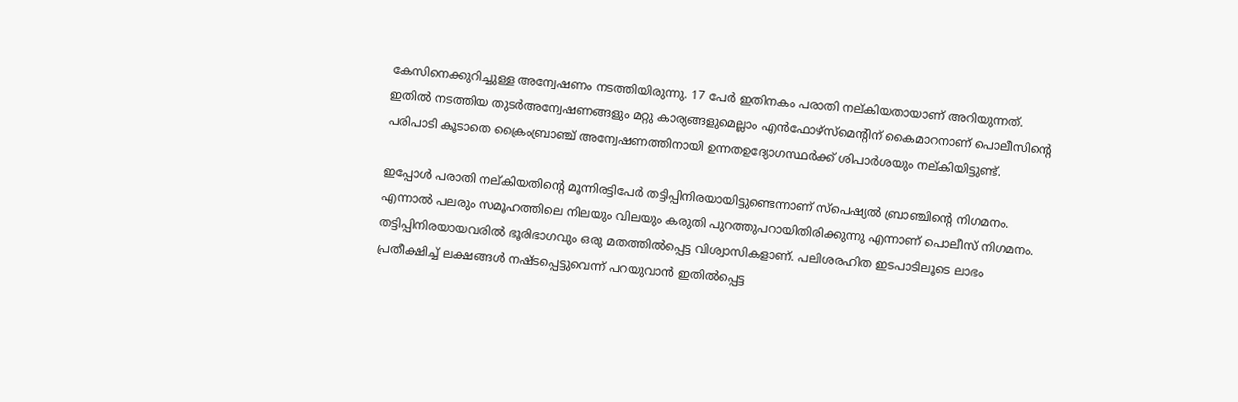കേസിനെക്കുറിച്ചുള്ള അന്വേഷണം നടത്തിയിരുന്നു. 17 പേര്‍ ഇതിനകം പരാതി നല്കിയതായാണ് അറിയുന്നത്. ഇതില്‍ നടത്തിയ തുടര്‍അന്വേഷണങ്ങളും മറ്റു കാര്യങ്ങളുമെല്ലാം എന്‍ഫോഴ്‌സ്‌മെന്റിന് കൈമാറനാണ് പൊലീസിന്റെ പരിപാടി കൂടാതെ ക്രൈംബ്രാഞ്ച് അന്വേഷണത്തിനായി ഉന്നതഉദ്യോഗസ്ഥര്‍ക്ക് ശിപാര്‍ശയും നല്കിയിട്ടുണ്ട്.

ഇപ്പോള്‍ പരാതി നല്കിയതിന്റെ മൂന്നിരട്ടിപേര്‍ തട്ടിപ്പിനിരയായിട്ടുണ്ടെന്നാണ് സ്‌പെഷ്യല്‍ ബ്രാഞ്ചിന്റെ നിഗമനം. എന്നാല്‍ പലരും സമൂഹത്തിലെ നിലയും വിലയും കരുതി പുറത്തുപറായിതിരിക്കുന്നു എന്നാണ് പൊലീസ് നിഗമനം. തട്ടിപ്പിനിരയായവരില്‍ ഭൂരിഭാഗവും ഒരു മതത്തില്‍പ്പെട്ട വിശ്വാസികളാണ്. പലിശരഹിത ഇടപാടിലൂടെ ലാഭം പ്രതീക്ഷിച്ച് ലക്ഷങ്ങള്‍ നഷ്ടപ്പെട്ടുവെന്ന് പറയുവാന്‍ ഇതില്‍പ്പെട്ട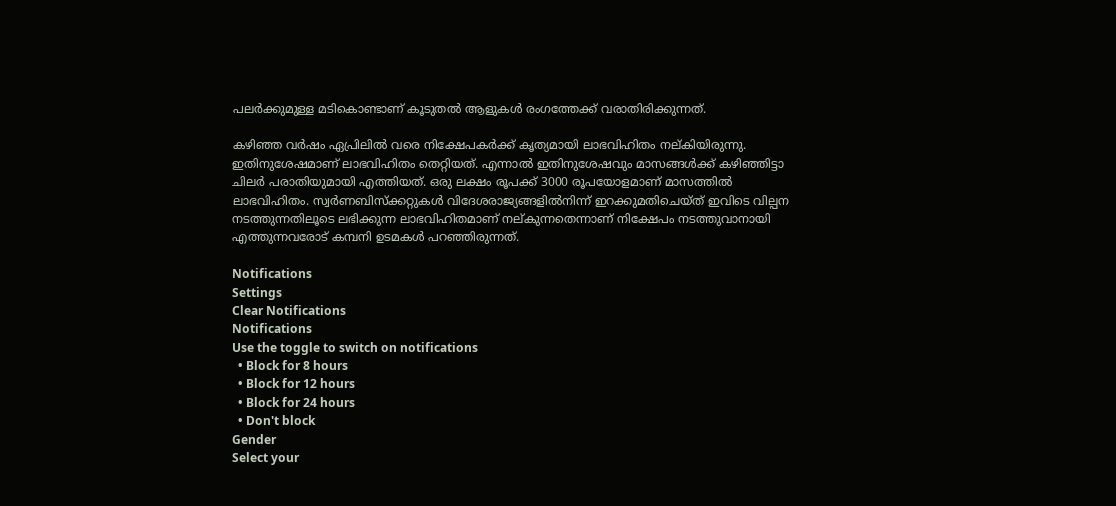പലര്‍ക്കുമുള്ള മടികൊണ്ടാണ് കൂടുതല്‍ ആളുകള്‍ രംഗത്തേക്ക് വരാതിരിക്കുന്നത്.

കഴിഞ്ഞ വര്‍ഷം ഏപ്രിലില്‍ വരെ നിക്ഷേപകര്‍ക്ക് കൃത്യമായി ലാഭവിഹിതം നല്കിയിരുന്നു. ഇതിനുശേഷമാണ് ലാഭവിഹിതം തെറ്റിയത്. എന്നാല്‍ ഇതിനുശേഷവും മാസങ്ങള്‍ക്ക് കഴിഞ്ഞിട്ടാ ചിലര്‍ പരാതിയുമായി എത്തിയത്. ഒരു ലക്ഷം രൂപക്ക് 3000 രൂപയോളമാണ് മാസത്തില്‍ ലാഭവിഹിതം. സ്വര്‍ണബിസ്‌ക്കറ്റുകള്‍ വിദേശരാജ്യങ്ങളില്‍നിന്ന് ഇറക്കുമതിചെയ്ത് ഇവിടെ വില്പന നടത്തുന്നതിലൂടെ ലഭിക്കുന്ന ലാഭവിഹിതമാണ് നല്കുന്നതെന്നാണ് നിക്ഷേപം നടത്തുവാനായി എത്തുന്നവരോട് കമ്പനി ഉടമകള്‍ പറഞ്ഞിരുന്നത്.

Notifications
Settings
Clear Notifications
Notifications
Use the toggle to switch on notifications
  • Block for 8 hours
  • Block for 12 hours
  • Block for 24 hours
  • Don't block
Gender
Select your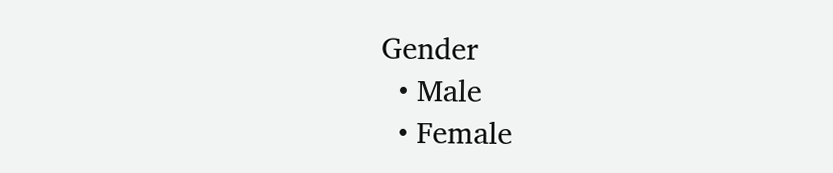Gender
  • Male
  • Female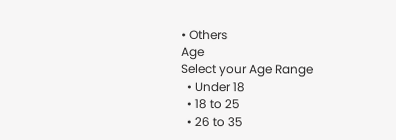• Others
Age
Select your Age Range
  • Under 18
  • 18 to 25
  • 26 to 35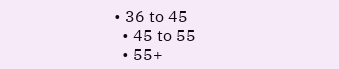• 36 to 45
  • 45 to 55
  • 55+